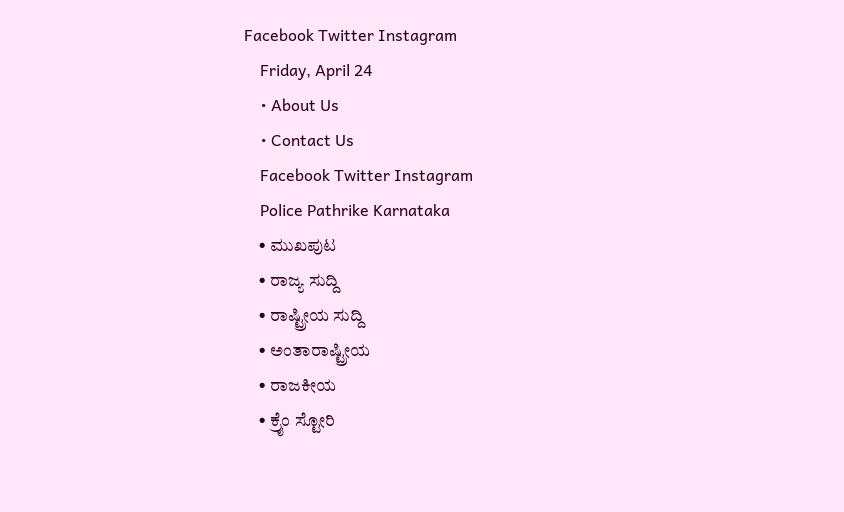Facebook Twitter Instagram
    Friday, April 24
    • About Us
    • Contact Us
    Facebook Twitter Instagram
    Police Pathrike Karnataka
    • ಮುಖಪುಟ
    • ರಾಜ್ಯ ಸುದ್ದಿ
    • ರಾಷ್ಟ್ರೀಯ ಸುದ್ದಿ
    • ಅಂತಾರಾಷ್ಟ್ರೀಯ
    • ರಾಜಕೀಯ
    • ಕ್ರೈಂ ಸ್ಟೋರಿ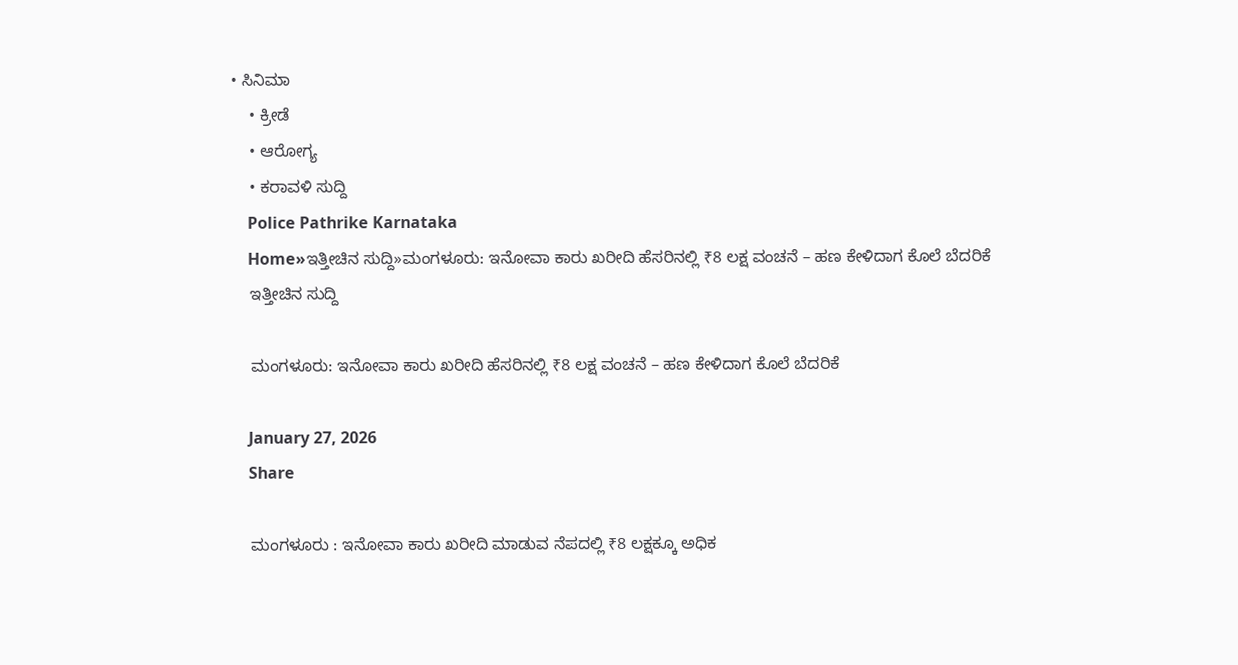• ಸಿನಿಮಾ
    • ಕ್ರೀಡೆ
    • ಆರೋಗ್ಯ
    • ಕರಾವಳಿ ಸುದ್ದಿ
    Police Pathrike Karnataka
    Home»ಇತ್ತೀಚಿನ ಸುದ್ದಿ»ಮಂಗಳೂರು: ಇನೋವಾ ಕಾರು ಖರೀದಿ ಹೆಸರಿನಲ್ಲಿ ₹8 ಲಕ್ಷ ವಂಚನೆ – ಹಣ ಕೇಳಿದಾಗ ಕೊಲೆ ಬೆದರಿಕೆ
    ಇತ್ತೀಚಿನ ಸುದ್ದಿ

    ಮಂಗಳೂರು: ಇನೋವಾ ಕಾರು ಖರೀದಿ ಹೆಸರಿನಲ್ಲಿ ₹8 ಲಕ್ಷ ವಂಚನೆ – ಹಣ ಕೇಳಿದಾಗ ಕೊಲೆ ಬೆದರಿಕೆ

    January 27, 2026
    Share

    ಮಂಗಳೂರು : ಇನೋವಾ ಕಾರು ಖರೀದಿ ಮಾಡುವ ನೆಪದಲ್ಲಿ ₹8 ಲಕ್ಷಕ್ಕೂ ಅಧಿಕ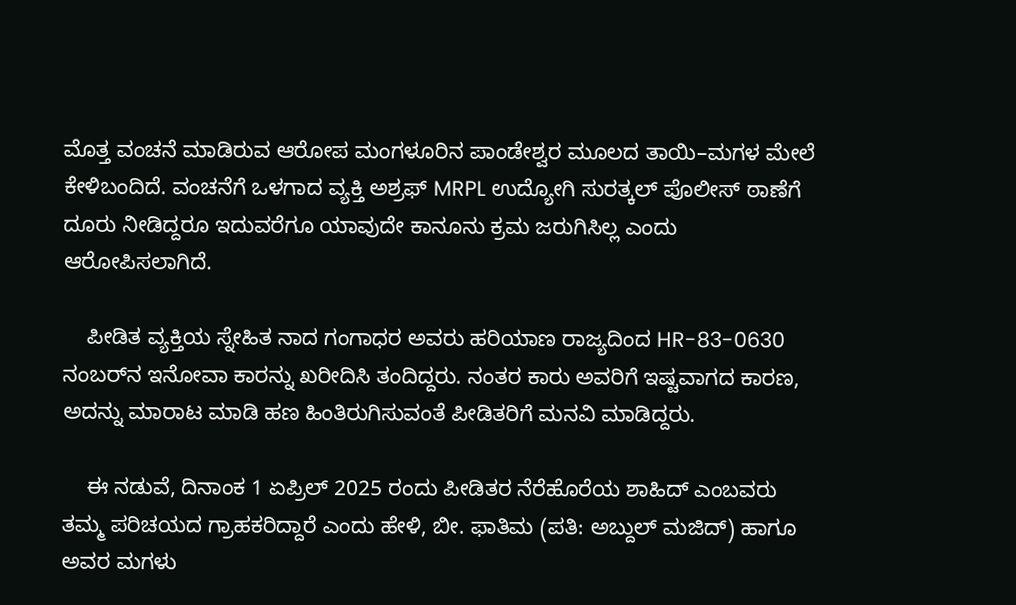ಮೊತ್ತ ವಂಚನೆ ಮಾಡಿರುವ ಆರೋಪ ಮಂಗಳೂರಿನ ಪಾಂಡೇಶ್ವರ ಮೂಲದ ತಾಯಿ–ಮಗಳ ಮೇಲೆ ಕೇಳಿಬಂದಿದೆ. ವಂಚನೆಗೆ ಒಳಗಾದ ವ್ಯಕ್ತಿ ಅಶ್ರಫ್ MRPL ಉದ್ಯೋಗಿ ಸುರತ್ಕಲ್ ಪೊಲೀಸ್ ಠಾಣೆಗೆ ದೂರು ನೀಡಿದ್ದರೂ ಇದುವರೆಗೂ ಯಾವುದೇ ಕಾನೂನು ಕ್ರಮ ಜರುಗಿಸಿಲ್ಲ ಎಂದು ಆರೋಪಿಸಲಾಗಿದೆ.

    ಪೀಡಿತ ವ್ಯಕ್ತಿಯ ಸ್ನೇಹಿತ ನಾದ ಗಂಗಾಧರ ಅವರು ಹರಿಯಾಣ ರಾಜ್ಯದಿಂದ HR-83-0630 ನಂಬರ್‌ನ ಇನೋವಾ ಕಾರನ್ನು ಖರೀದಿಸಿ ತಂದಿದ್ದರು. ನಂತರ ಕಾರು ಅವರಿಗೆ ಇಷ್ಟವಾಗದ ಕಾರಣ, ಅದನ್ನು ಮಾರಾಟ ಮಾಡಿ ಹಣ ಹಿಂತಿರುಗಿಸುವಂತೆ ಪೀಡಿತರಿಗೆ ಮನವಿ ಮಾಡಿದ್ದರು.

    ಈ ನಡುವೆ, ದಿನಾಂಕ 1 ಏಪ್ರಿಲ್ 2025 ರಂದು ಪೀಡಿತರ ನೆರೆಹೊರೆಯ ಶಾಹಿದ್ ಎಂಬವರು ತಮ್ಮ ಪರಿಚಯದ ಗ್ರಾಹಕರಿದ್ದಾರೆ ಎಂದು ಹೇಳಿ, ಬೀ. ಫಾತಿಮ (ಪತಿ: ಅಬ್ದುಲ್ ಮಜಿದ್) ಹಾಗೂ ಅವರ ಮಗಳು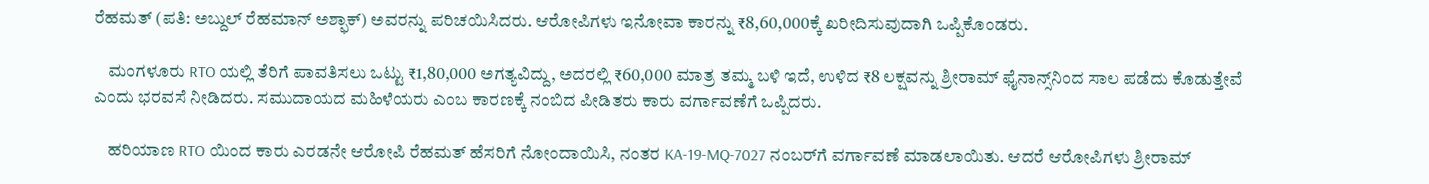ರೆಹಮತ್ (ಪತಿ: ಅಬ್ದುಲ್ ರೆಹಮಾನ್ ಅಶ್ಫಾಕ್) ಅವರನ್ನು ಪರಿಚಯಿಸಿದರು. ಆರೋಪಿಗಳು ಇನೋವಾ ಕಾರನ್ನು ₹8,60,000ಕ್ಕೆ ಖರೀದಿಸುವುದಾಗಿ ಒಪ್ಪಿಕೊಂಡರು.

    ಮಂಗಳೂರು RTO ಯಲ್ಲಿ ತೆರಿಗೆ ಪಾವತಿಸಲು ಒಟ್ಟು ₹1,80,000 ಅಗತ್ಯವಿದ್ದು, ಅದರಲ್ಲಿ ₹60,000 ಮಾತ್ರ ತಮ್ಮ ಬಳಿ ಇದೆ, ಉಳಿದ ₹8 ಲಕ್ಷವನ್ನು ಶ್ರೀರಾಮ್ ಫೈನಾನ್ಸ್‌ನಿಂದ ಸಾಲ ಪಡೆದು ಕೊಡುತ್ತೇವೆ ಎಂದು ಭರವಸೆ ನೀಡಿದರು. ಸಮುದಾಯದ ಮಹಿಳೆಯರು ಎಂಬ ಕಾರಣಕ್ಕೆ ನಂಬಿದ ಪೀಡಿತರು ಕಾರು ವರ್ಗಾವಣೆಗೆ ಒಪ್ಪಿದರು.

    ಹರಿಯಾಣ RTO ಯಿಂದ ಕಾರು ಎರಡನೇ ಆರೋಪಿ ರೆಹಮತ್ ಹೆಸರಿಗೆ ನೋಂದಾಯಿಸಿ, ನಂತರ KA-19-MQ-7027 ನಂಬರ್‌ಗೆ ವರ್ಗಾವಣೆ ಮಾಡಲಾಯಿತು. ಆದರೆ ಆರೋಪಿಗಳು ಶ್ರೀರಾಮ್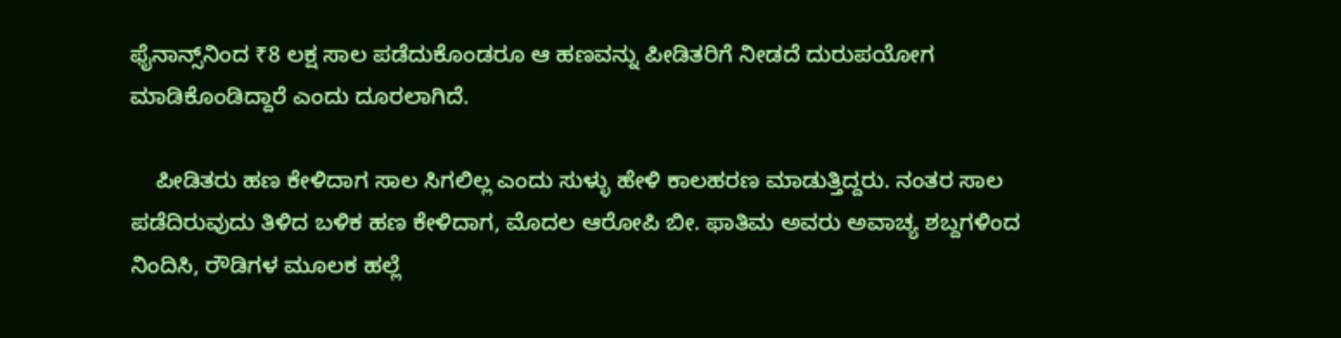ಫೈನಾನ್ಸ್‌ನಿಂದ ₹8 ಲಕ್ಷ ಸಾಲ ಪಡೆದುಕೊಂಡರೂ ಆ ಹಣವನ್ನು ಪೀಡಿತರಿಗೆ ನೀಡದೆ ದುರುಪಯೋಗ ಮಾಡಿಕೊಂಡಿದ್ದಾರೆ ಎಂದು ದೂರಲಾಗಿದೆ.

    ಪೀಡಿತರು ಹಣ ಕೇಳಿದಾಗ ಸಾಲ ಸಿಗಲಿಲ್ಲ ಎಂದು ಸುಳ್ಳು ಹೇಳಿ ಕಾಲಹರಣ ಮಾಡುತ್ತಿದ್ದರು. ನಂತರ ಸಾಲ ಪಡೆದಿರುವುದು ತಿಳಿದ ಬಳಿಕ ಹಣ ಕೇಳಿದಾಗ, ಮೊದಲ ಆರೋಪಿ ಬೀ. ಫಾತಿಮ ಅವರು ಅವಾಚ್ಯ ಶಬ್ದಗಳಿಂದ ನಿಂದಿಸಿ, ರೌಡಿಗಳ ಮೂಲಕ ಹಲ್ಲೆ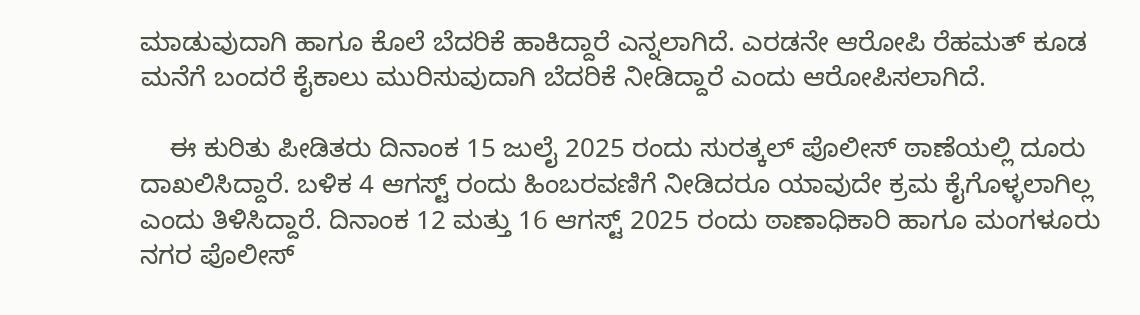ಮಾಡುವುದಾಗಿ ಹಾಗೂ ಕೊಲೆ ಬೆದರಿಕೆ ಹಾಕಿದ್ದಾರೆ ಎನ್ನಲಾಗಿದೆ. ಎರಡನೇ ಆರೋಪಿ ರೆಹಮತ್ ಕೂಡ ಮನೆಗೆ ಬಂದರೆ ಕೈಕಾಲು ಮುರಿಸುವುದಾಗಿ ಬೆದರಿಕೆ ನೀಡಿದ್ದಾರೆ ಎಂದು ಆರೋಪಿಸಲಾಗಿದೆ.

    ಈ ಕುರಿತು ಪೀಡಿತರು ದಿನಾಂಕ 15 ಜುಲೈ 2025 ರಂದು ಸುರತ್ಕಲ್ ಪೊಲೀಸ್ ಠಾಣೆಯಲ್ಲಿ ದೂರು ದಾಖಲಿಸಿದ್ದಾರೆ. ಬಳಿಕ 4 ಆಗಸ್ಟ್ ರಂದು ಹಿಂಬರವಣಿಗೆ ನೀಡಿದರೂ ಯಾವುದೇ ಕ್ರಮ ಕೈಗೊಳ್ಳಲಾಗಿಲ್ಲ ಎಂದು ತಿಳಿಸಿದ್ದಾರೆ. ದಿನಾಂಕ 12 ಮತ್ತು 16 ಆಗಸ್ಟ್ 2025 ರಂದು ಠಾಣಾಧಿಕಾರಿ ಹಾಗೂ ಮಂಗಳೂರು ನಗರ ಪೊಲೀಸ್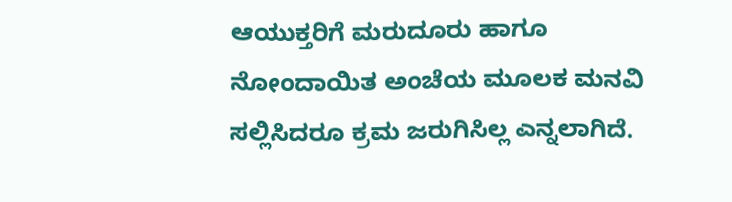ಆಯುಕ್ತರಿಗೆ ಮರುದೂರು ಹಾಗೂ ನೋಂದಾಯಿತ ಅಂಚೆಯ ಮೂಲಕ ಮನವಿ ಸಲ್ಲಿಸಿದರೂ ಕ್ರಮ ಜರುಗಿಸಿಲ್ಲ ಎನ್ನಲಾಗಿದೆ.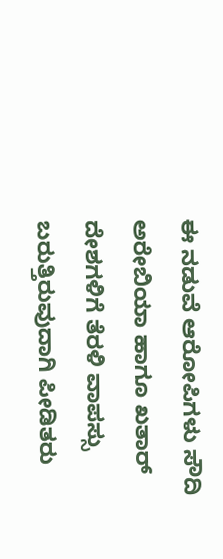ಈ ನಡುವೆ ಆರೋಪಿಗಳು ಸೌದಿ ಅರೇಬಿಯಾ ಹಾಗೂ ಖತಾರ್ ದೇಶಗಳಿಗೆ ತೆರಳಿ ವಾಪಸ್ಸು ಬರುತ್ತಿರುವುದಾಗಿ ಪೀಡಿತರು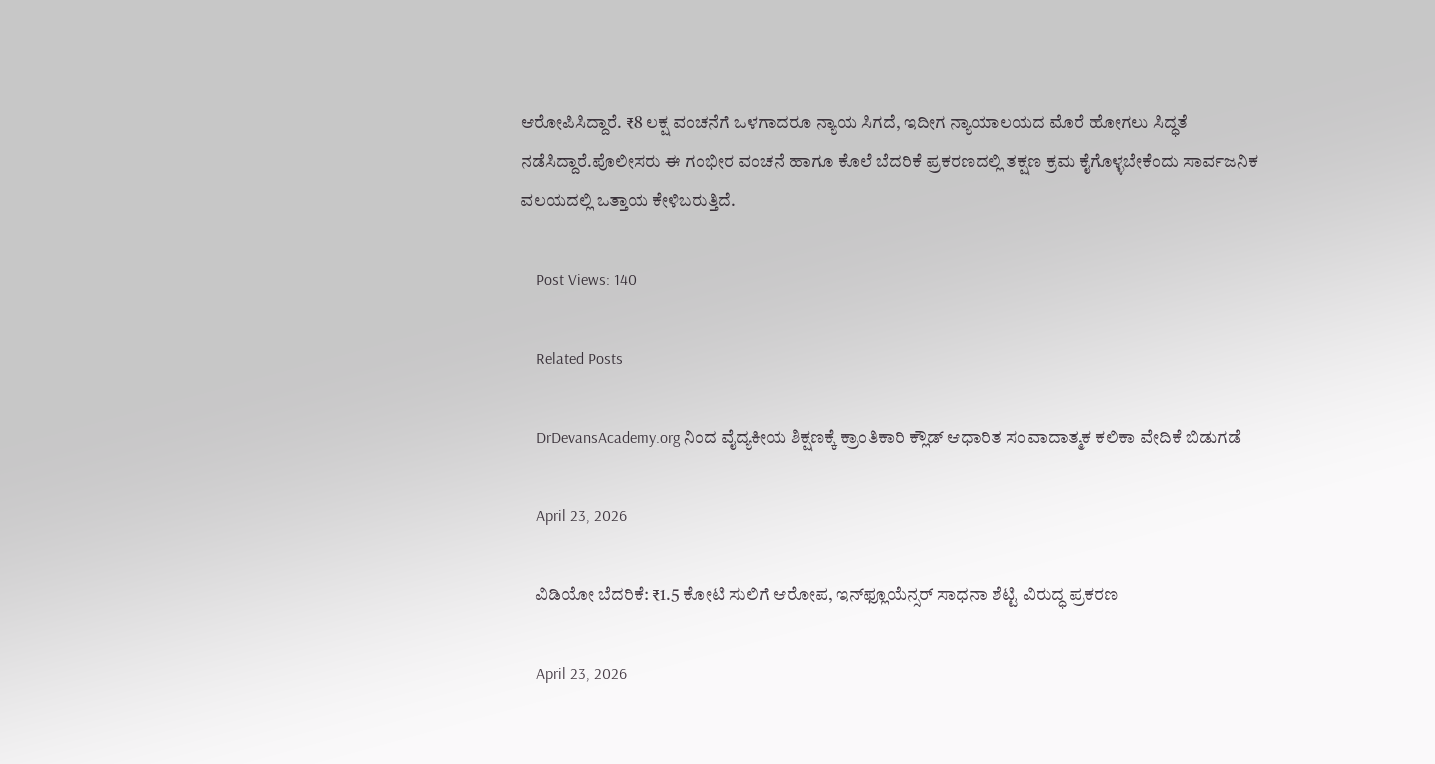ಆರೋಪಿಸಿದ್ದಾರೆ. ₹8 ಲಕ್ಷ ವಂಚನೆಗೆ ಒಳಗಾದರೂ ನ್ಯಾಯ ಸಿಗದೆ, ಇದೀಗ ನ್ಯಾಯಾಲಯದ ಮೊರೆ ಹೋಗಲು ಸಿದ್ಧತೆ ನಡೆಸಿದ್ದಾರೆ.ಪೊಲೀಸರು ಈ ಗಂಭೀರ ವಂಚನೆ ಹಾಗೂ ಕೊಲೆ ಬೆದರಿಕೆ ಪ್ರಕರಣದಲ್ಲಿ ತಕ್ಷಣ ಕ್ರಮ ಕೈಗೊಳ್ಳಬೇಕೆಂದು ಸಾರ್ವಜನಿಕ ವಲಯದಲ್ಲಿ ಒತ್ತಾಯ ಕೇಳಿಬರುತ್ತಿದೆ.

    Post Views: 140

    Related Posts

    DrDevansAcademy.org ನಿಂದ ವೈದ್ಯಕೀಯ ಶಿಕ್ಷಣಕ್ಕೆ ಕ್ರಾಂತಿಕಾರಿ ಕ್ಲೌಡ್ ಆಧಾರಿತ ಸಂವಾದಾತ್ಮಕ ಕಲಿಕಾ ವೇದಿಕೆ ಬಿಡುಗಡೆ

    April 23, 2026

    ವಿಡಿಯೋ ಬೆದರಿಕೆ: ₹1.5 ಕೋಟಿ ಸುಲಿಗೆ ಆರೋಪ, ಇನ್‌ಫ್ಲೂಯೆನ್ಸರ್ ಸಾಧನಾ ಶೆಟ್ಟಿ ವಿರುದ್ಧ ಪ್ರಕರಣ

    April 23, 2026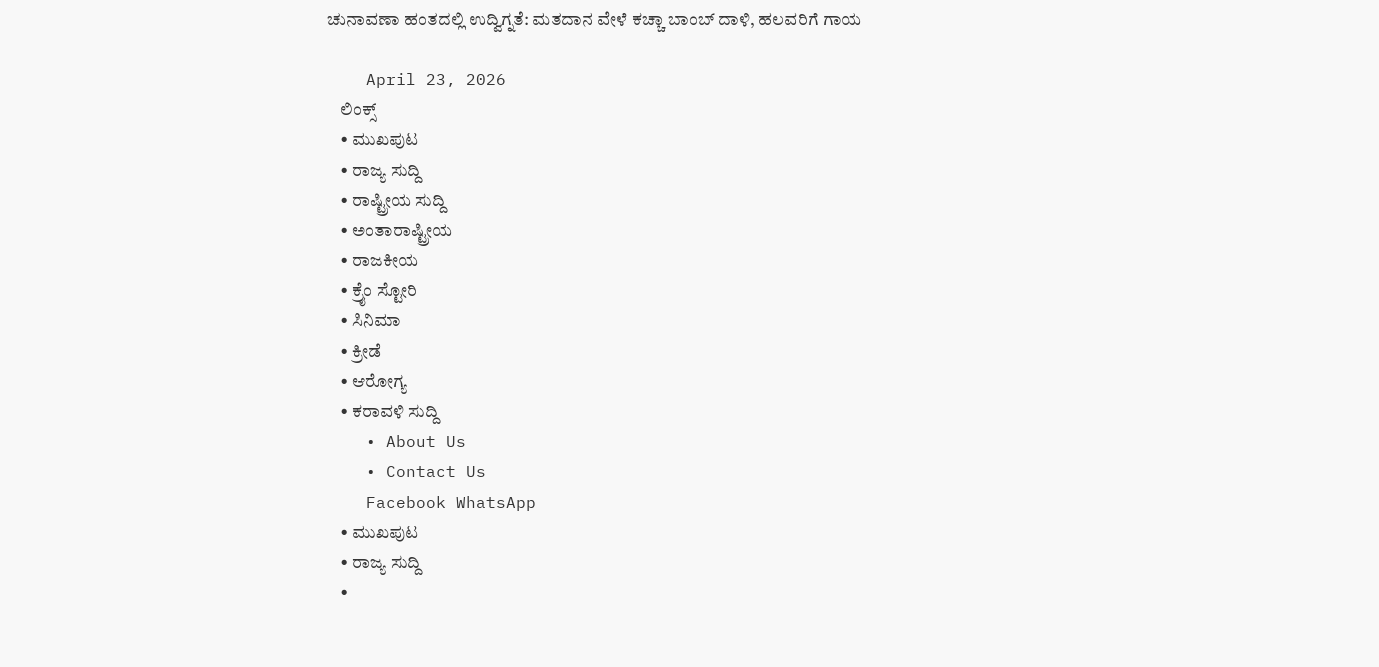ಚುನಾವಣಾ ಹಂತದಲ್ಲಿ ಉದ್ವಿಗ್ನತೆ: ಮತದಾನ ವೇಳೆ ಕಚ್ಚಾ ಬಾಂಬ್ ದಾಳಿ, ಹಲವರಿಗೆ ಗಾಯ

    April 23, 2026
    ಲಿಂಕ್ಸ್
    • ಮುಖಪುಟ
    • ರಾಜ್ಯ ಸುದ್ದಿ
    • ರಾಷ್ಟ್ರೀಯ ಸುದ್ದಿ
    • ಅಂತಾರಾಷ್ಟ್ರೀಯ
    • ರಾಜಕೀಯ
    • ಕ್ರೈಂ ಸ್ಟೋರಿ
    • ಸಿನಿಮಾ
    • ಕ್ರೀಡೆ
    • ಆರೋಗ್ಯ
    • ಕರಾವಳಿ ಸುದ್ದಿ
    • About Us
    • Contact Us
    Facebook WhatsApp
    • ಮುಖಪುಟ
    • ರಾಜ್ಯ ಸುದ್ದಿ
    •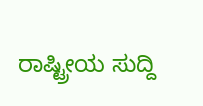ರಾಷ್ಟ್ರೀಯ ಸುದ್ದಿ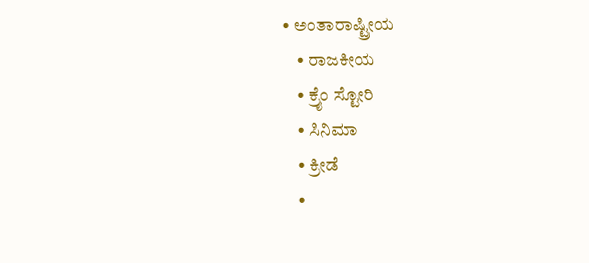• ಅಂತಾರಾಷ್ಟ್ರೀಯ
    • ರಾಜಕೀಯ
    • ಕ್ರೈಂ ಸ್ಟೋರಿ
    • ಸಿನಿಮಾ
    • ಕ್ರೀಡೆ
    •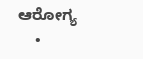ಆರೋಗ್ಯ
    •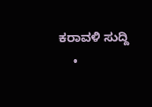ಕರಾವಳಿ ಸುದ್ದಿ
    •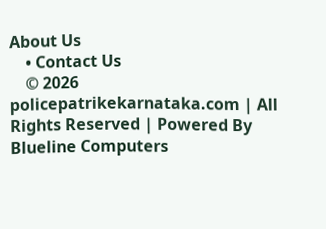About Us
    • Contact Us
    © 2026 policepatrikekarnataka.com | All Rights Reserved | Powered By Blueline Computers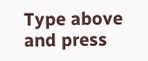Type above and press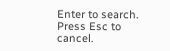Enter to search. Press Esc to cancel.